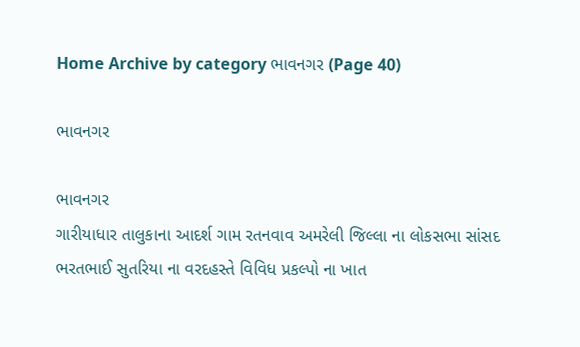Home Archive by category ભાવનગર (Page 40)

ભાવનગર

ભાવનગર
ગારીયાધાર તાલુકાના આદર્શ ગામ રતનવાવ અમરેલી જિલ્લા ના લોકસભા સાંસદ ભરતભાઈ સુતરિયા ના વરદહસ્તે વિવિધ પ્રકલ્પો ના ખાત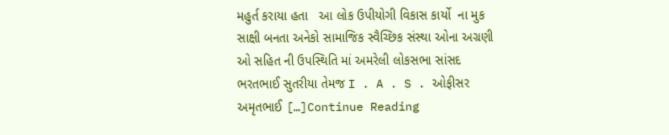મહુર્ત કરાયા હતા   આ લોક ઉપીયોગી વિકાસ કાર્યો  ના મુક સાક્ષી બનતા અનેકો સામાજિક સ્વૈચ્છિક સંસ્થા ઓના અગ્રણી ઓ સહિત ની ઉપસ્થિતિ માં અમરેલી લોકસભા સાંસદ  ભરતભાઈ સુતરીયા તેમજ I . A . S . ઓફીસર  અમૃતભાઈ […]Continue Reading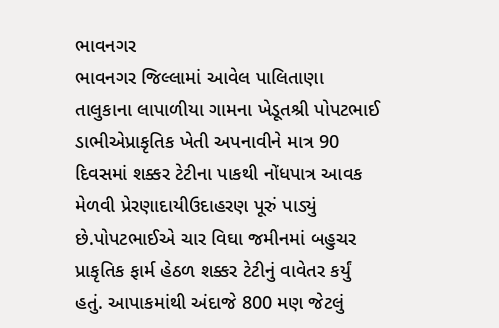ભાવનગર
ભાવનગર જિલ્લામાં આવેલ પાલિતાણા તાલુકાના લાપાળીયા ગામના ખેડૂતશ્રી પોપટભાઈ ડાભીએપ્રાકૃતિક ખેતી અપનાવીને માત્ર 90 દિવસમાં શક્કર ટેટીના પાકથી નોંધપાત્ર આવક મેળવી પ્રેરણાદાયીઉદાહરણ પૂરું પાડ્યું છે.પોપટભાઈએ ચાર વિઘા જમીનમાં બહુચર પ્રાકૃતિક ફાર્મ હેઠળ શક્કર ટેટીનું વાવેતર કર્યું હતું. આપાકમાંથી અંદાજે 800 મણ જેટલું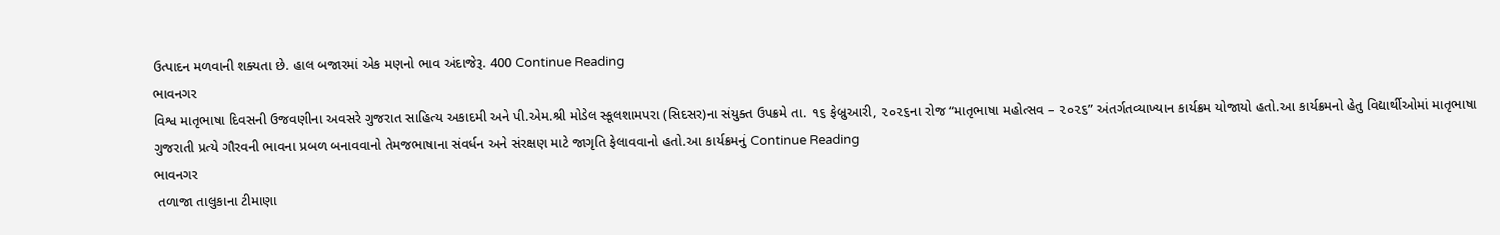ઉત્પાદન મળવાની શક્યતા છે. હાલ બજારમાં એક મણનો ભાવ અંદાજેરૂ. 400 Continue Reading
ભાવનગર
વિશ્વ માતૃભાષા દિવસની ઉજવણીના અવસરે ગુજરાત સાહિત્ય અકાદમી અને પી.એમ.શ્રી મોડેલ સ્કૂલશામપરા (સિદસર)ના સંયુક્ત ઉપક્રમે તા. ૧૬ ફેબ્રુઆરી, ૨૦૨૬ના રોજ “માતૃભાષા મહોત્સવ – ૨૦૨૬” અંતર્ગતવ્યાખ્યાન કાર્યક્રમ યોજાયો હતો.આ કાર્યક્રમનો હેતુ વિદ્યાર્થીઓમાં માતૃભાષા ગુજરાતી પ્રત્યે ગૌરવની ભાવના પ્રબળ બનાવવાનો તેમજભાષાના સંવર્ધન અને સંરક્ષણ માટે જાગૃતિ ફેલાવવાનો હતો.આ કાર્યક્રમનું Continue Reading
ભાવનગર
 તળાજા તાલુકાના ટીમાણા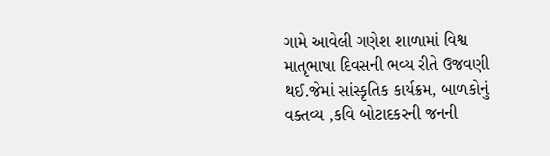ગામે આવેલી ગણેશ શાળામાં વિશ્વ માતૃભાષા દિવસની ભવ્ય રીતે ઉજવણી થઈ.જેમાં સાંસ્કૃતિક કાર્યક્રમ, બાળકોનું વક્તવ્ય ,કવિ બોટાદકરની જનની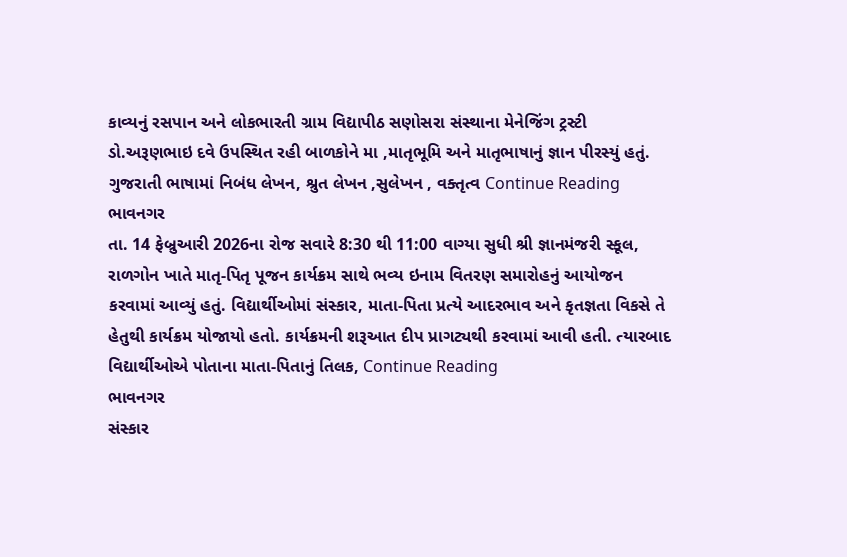કાવ્યનું રસપાન અને લોકભારતી ગ્રામ વિદ્યાપીઠ સણોસરા સંસ્થાના મેનેજિંગ ટ્રસ્ટી ડો.અરૂણભાઇ દવે ઉપસ્થિત રહી બાળકોને મા ,માતૃભૂમિ અને માતૃભાષાનું જ્ઞાન પીરસ્યું હતું. ગુજરાતી ભાષામાં નિબંધ લેખન, શ્રુત લેખન ,સુલેખન , વક્તૃત્વ Continue Reading
ભાવનગર
તા. 14 ફેબ્રુઆરી 2026ના રોજ સવારે 8:30 થી 11:00 વાગ્યા સુધી શ્રી જ્ઞાનમંજરી સ્કૂલ, રાળગોન ખાતે માતૃ-પિતૃ પૂજન કાર્યક્રમ સાથે ભવ્ય ઇનામ વિતરણ સમારોહનું આયોજન કરવામાં આવ્યું હતું. વિદ્યાર્થીઓમાં સંસ્કાર, માતા-પિતા પ્રત્યે આદરભાવ અને કૃતજ્ઞતા વિકસે તે હેતુથી કાર્યક્રમ યોજાયો હતો. કાર્યક્રમની શરૂઆત દીપ પ્રાગટ્યથી કરવામાં આવી હતી. ત્યારબાદ વિદ્યાર્થીઓએ પોતાના માતા-પિતાનું તિલક, Continue Reading
ભાવનગર
સંસ્કાર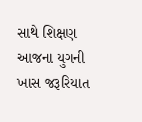સાથે શિક્ષણ આજના યુગની ખાસ જરૂરિયાત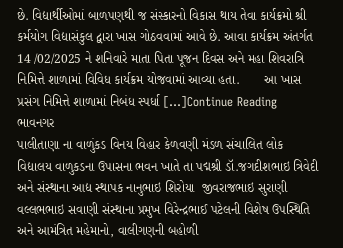છે. વિદ્યાર્થીઓમાં બાળપણથી જ સંસ્કારનો વિકાસ થાય તેવા કાર્યક્રમો શ્રી કર્મયોગ વિદ્યાસંકુલ દ્વારા ખાસ ગોઠવવામાં આવે છે. આવા કાર્યક્રમ અંતર્ગત 14 /02/2025 ને શનિવારે માતા પિતા પૂજન દિવસ અને મહા શિવરાત્રિ નિમિત્તે શાળામાં વિવિધ કાર્યક્રમ યોજવામાં આવ્યા હતા.       આ ખાસ પ્રસંગ નિમિત્તે શાળામાં નિબંધ સ્પર્ધા […]Continue Reading
ભાવનગર
પાલીતાણા ના વાળુંકડ વિનય વિહાર કેળવણી મંડળ સંચાલિત લોક વિદ્યાલય વાળુકડના ઉપાસના ભવન ખાતે તા પદ્મશ્રી ડૉ.જગદીશભાઇ ત્રિવેદી અને સંસ્થાના આદ્ય સ્થાપક નાનુભાઇ શિરોયા  જીવરાજભાઇ સુરાણી વલ્લભભાઇ સવાણી સંસ્થાના પ્રમુખ વિરેન્દ્રભાઈ પટેલની વિશેષ ઉપસ્થિતિ અને આમંત્રિત મહેમાનો, વાલીગણની બહોળી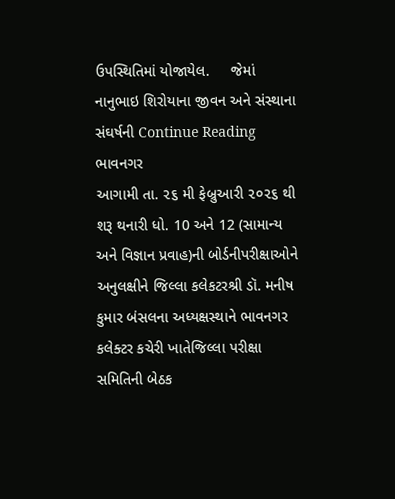ઉપસ્થિતિમાં યોજાયેલ.     જેમાં નાનુભાઇ શિરોયાના જીવન અને સંસ્થાના સંઘર્ષની Continue Reading
ભાવનગર
આગામી તા. ૨૬ મી ફેબ્રુઆરી ૨૦૨૬ થી શરૂ થનારી ધો. 10 અને 12 (સામાન્ય અને વિજ્ઞાન પ્રવાહ)ની બોર્ડનીપરીક્ષાઓને અનુલક્ષીને જિલ્લા કલેકટરશ્રી ડૉ. મનીષ કુમાર બંસલના અધ્યક્ષસ્થાને ભાવનગર કલેક્ટર કચેરી ખાતેજિલ્લા પરીક્ષા સમિતિની બેઠક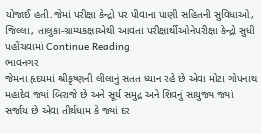યોજાઈ હતી.જેમાં પરીક્ષા કેન્દ્રો પર પીવાના પાણી સહિતની સુવિધાઓ, જિલ્લા, તાલુકા-ગ્રામ્યકક્ષાએથી આવતા પરીક્ષાર્થીઓનેપરીક્ષા કેન્દ્રો સુધી પહોંચવામાં Continue Reading
ભાવનગર
જેમના હૃદયમાં શ્રીકૃષ્ણની લીલાનું સતત ધ્યાન રહે છે એવા મોટા ગોપનાથ મહાદેવ જ્યાં બિરાજે છે અને સૂર્ય સમુદ્ર અને શિવનું સાયુજ્ય જ્યાં સર્જાય છે એવા તીર્થધામ કે જ્યાં દર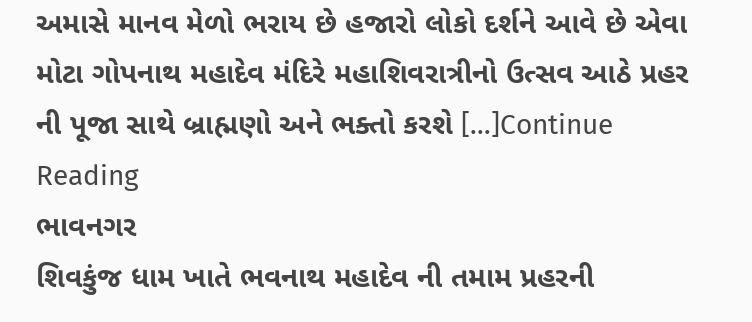અમાસે માનવ મેળો ભરાય છે હજારો લોકો દર્શને આવે છે એવા મોટા ગોપનાથ મહાદેવ મંદિરે મહાશિવરાત્રીનો ઉત્સવ આઠે પ્રહર ની પૂજા સાથે બ્રાહ્મણો અને ભક્તો કરશે […]Continue Reading
ભાવનગર
શિવકુંજ ધામ ખાતે ભવનાથ મહાદેવ ની તમામ પ્રહરની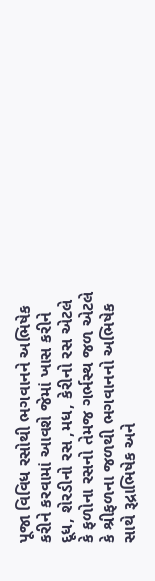પૂજા વિવિધ રસોથી ભગવાનને અભિષેક કરીને કરવામાં આવશે જેમાં ખાસ કરીને દૂધ, શેરડીનો રસ ,મધ, કેરીનો રસ એટલે કે ફળોના રસનો તેમજ ગર્ભસ્થ જળ એટલે કે શ્રીફળના જળથી ભગવાનનો અભિષેક સાથે રૂદ્રાભિષેક અને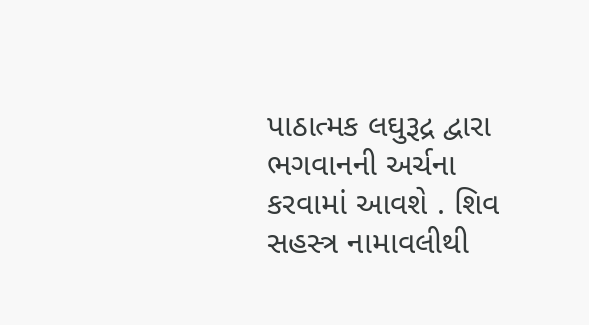પાઠાત્મક લઘુરૂદ્ર દ્વારા ભગવાનની અર્ચના કરવામાં આવશે . શિવ સહસ્ત્ર નામાવલીથી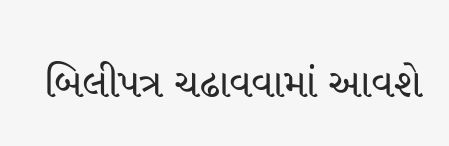બિલીપત્ર ચઢાવવામાં આવશે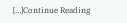[…]Continue Reading